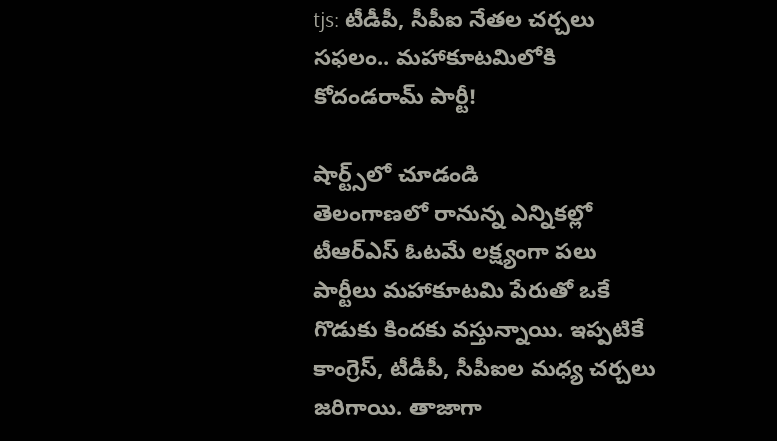tjs: టీడీపీ, సీపీఐ నేతల చర్చలు సఫలం.. మహాకూటమిలోకి కోదండరామ్ పార్టీ!

షార్ట్స్‌లో చూడండి
తెలంగాణలో రానున్న ఎన్నికల్లో టీఆర్ఎస్ ఓటమే లక్ష్యంగా పలు పార్టీలు మహాకూటమి పేరుతో ఒకే గొడుకు కిందకు వస్తున్నాయి. ఇప్పటికే కాంగ్రెస్, టీడీపీ, సీపీఐల మధ్య చర్చలు జరిగాయి. తాజాగా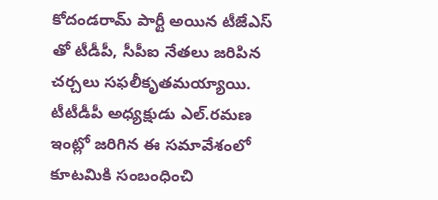కోదండరామ్ పార్టీ అయిన టీజేఎస్ తో టీడీపీ, సీపీఐ నేతలు జరిపిన చర్చలు సఫలీకృతమయ్యాయి. టీటీడీపీ అధ్యక్షుడు ఎల్.రమణ ఇంట్లో జరిగిన ఈ సమావేశంలో కూటమికి సంబంధించి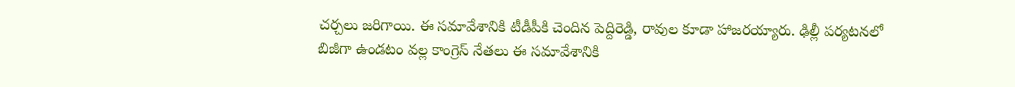చర్చలు జరిగాయి. ఈ సమావేశానికి టీడీపీకి చెందిన పెద్దిరెడ్డి, రావుల కూడా హాజరయ్యారు. ఢిల్లీ పర్యటనలో బిజీగా ఉండటం వల్ల కాంగ్రెస్ నేతలు ఈ సమావేశానికి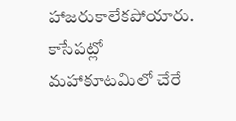హాజరుకాలేకపోయారు. కాసేపట్లో మహాకూటమిలో చేరే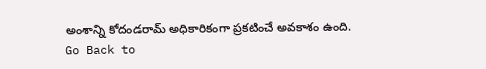అంశాన్ని కోదండరామ్ అధికారికంగా ప్రకటించే అవకాశం ఉంది.
Go Back to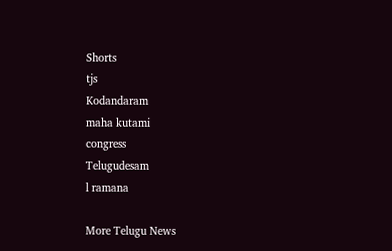Shorts
tjs
Kodandaram
maha kutami
congress
Telugudesam
l ramana

More Telugu News